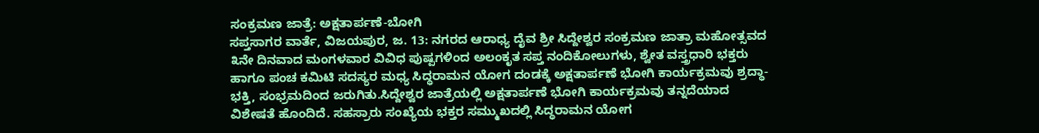ಸಂಕ್ರಮಣ ಜಾತ್ರೆ: ಅಕ್ಷತಾರ್ಪಣೆ-ಬೋಗಿ
ಸಪ್ತಸಾಗರ ವಾರ್ತೆ, ವಿಜಯಪುರ, ಜ. 13: ನಗರದ ಆರಾಧ್ಯ ದೈವ ಶ್ರೀ ಸಿದ್ದೇಶ್ವರ ಸಂಕ್ರಮಣ ಜಾತ್ರಾ ಮಹೋತ್ಸವದ ೩ನೇ ದಿನವಾದ ಮಂಗಳವಾರ ವಿವಿಧ ಪುಷ್ಪಗಳಿಂದ ಅಲಂಕೃತ ಸಪ್ತ ನಂದಿಕೋಲುಗಳು, ಶ್ವೇತ ವಸ್ತ್ರಧಾರಿ ಭಕ್ತರು ಹಾಗೂ ಪಂಚ ಕಮಿಟಿ ಸದಸ್ಯರ ಮಧ್ಯ ಸಿದ್ಧರಾಮನ ಯೋಗ ದಂಡಕ್ಕೆ ಅಕ್ಷತಾರ್ಪಣೆ ಭೋಗಿ ಕಾರ್ಯಕ್ರಮವು ಶ್ರದ್ಧಾ-ಭಕ್ತಿ, ಸಂಭ್ರಮದಿಂದ ಜರುಗಿತು.ಸಿದ್ದೇಶ್ವರ ಜಾತ್ರೆಯಲ್ಲಿ ಅಕ್ಷತಾರ್ಪಣೆ ಭೋಗಿ ಕಾರ್ಯಕ್ರಮವು ತನ್ನದೆಯಾದ ವಿಶೇಷತೆ ಹೊಂದಿದೆ. ಸಹಸ್ರಾರು ಸಂಖ್ಯೆಯ ಭಕ್ತರ ಸಮ್ಮುಖದಲ್ಲಿ ಸಿದ್ಧರಾಮನ ಯೋಗ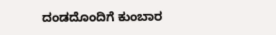ದಂಡದೊಂದಿಗೆ ಕುಂಬಾರ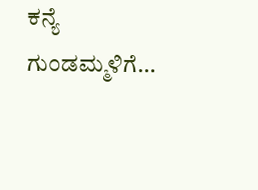ಕನ್ಯೆ ಗುಂಡಮ್ಮಳಿಗೆ…